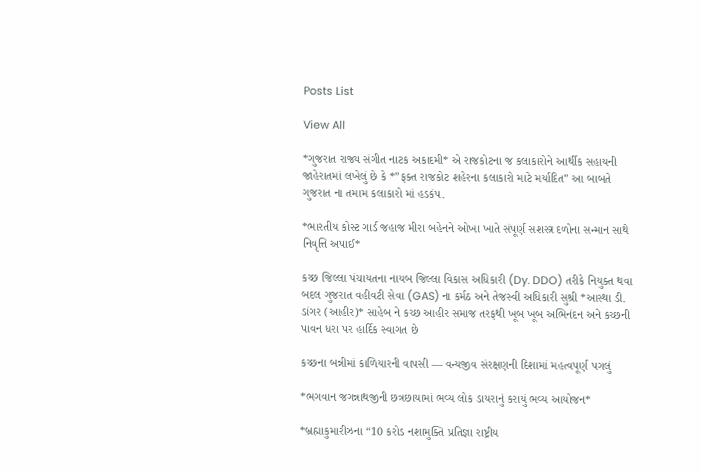Posts List

View All

*ગુજરાત રાજ્ય સંગીત નાટક અકાદમી* એ રાજકોટના જ કલાકારોને આર્થીક સહાયની જાહેરાતમાં લખેલું છે કે *”ફક્ત રાજકોટ શહેરના કલાકારો માટે મર્યાદિત” આ બાબતે ગુજરાત ના તમામ કલાકારો માં હડકંપ.

*ભારતીય કોસ્ટ ગાર્ડ જહાજ મીરા બહેનને ઓખા ખાતે સંપૂર્ણ સશસ્ત્ર દળોના સન્માન સાથે નિવૃત્તિ અપાઈ*

કચ્છ જિલ્લા પંચાયતના નાયબ જિલ્લા વિકાસ અધિકારી (Dy. DDO) તરીકે નિયુક્ત થવા બદલ ગુજરાત વહીવટી સેવા (GAS) ના કર્મઠ અને તેજસ્વી અધિકારી સુશ્રી *આસ્થા ડી. ડાંગર (આહીર)* સાહેબ ને કચ્છ આહીર સમાજ તરફથી ખૂબ ખૂબ અભિનંદન અને કચ્છની પાવન ધરા પર હાર્દિક સ્વાગત છે

કચ્છના બન્નીમાં કાળિયારની વાપસી — વન્યજીવ સંરક્ષણની દિશામાં મહત્વપૂર્ણ પગલું

*ભગવાન જગન્નાથજીની છત્રછાયામાં ભવ્ય લોક ડાયરાનું કરાયું ભવ્ય આયોજન*

*બ્રહ્માકુમારીઝના “10 કરોડ નશામુક્તિ પ્રતિજ્ઞા રાષ્ટ્રીય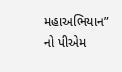મહાઅભિયાન” નો પીએમ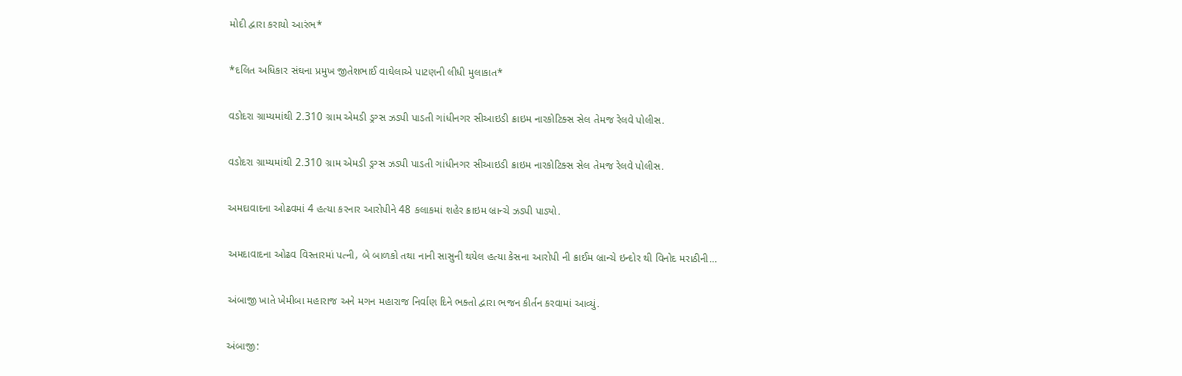મોદી દ્વારા કરાયો આરંભ*

*દલિત અધિકાર સંઘના પ્રમુખ જીતેશભાઈ વાઘેલાએ પાટણની લીધી મુલાકાત*

વડોદરા ગ્રામ્યમાંથી 2.310 ગ્રામ એમડી ડ્રગ્સ ઝડપી પાડતી ગાંધીનગર સીઆઇડી ક્રાઇમ નારકોટિક્સ સેલ તેમજ રેલવે પોલીસ.

વડોદરા ગ્રામ્યમાંથી 2.310 ગ્રામ એમડી ડ્રગ્સ ઝડપી પાડતી ગાંધીનગર સીઆઇડી ક્રાઇમ નારકોટિક્સ સેલ તેમજ રેલવે પોલીસ.

અમદાવાદના ઓઢવમાં 4 હત્યા કરનાર આરોપીને 48 કલાકમાં શહેર ક્રાઇમ બ્રાન્ચે ઝડપી પાડ્યો.

અમદાવાદના ઓઢવ વિસ્તારમાં પત્ની, બે બાળકો તથા નાની સાસુની થયેલ હત્યા કેસના આરોપી ની ક્રાઈમ બ્રાન્ચે ઇન્દોર થી વિનોદ મરાઠીની…

અંબાજી ખાતે ખેમીબા મહારાજ અને મગન મહારાજ નિર્વાણ દિને ભક્તો દ્વારા ભજન કીર્તન કરવામાં આવ્યું.

અંબાજી: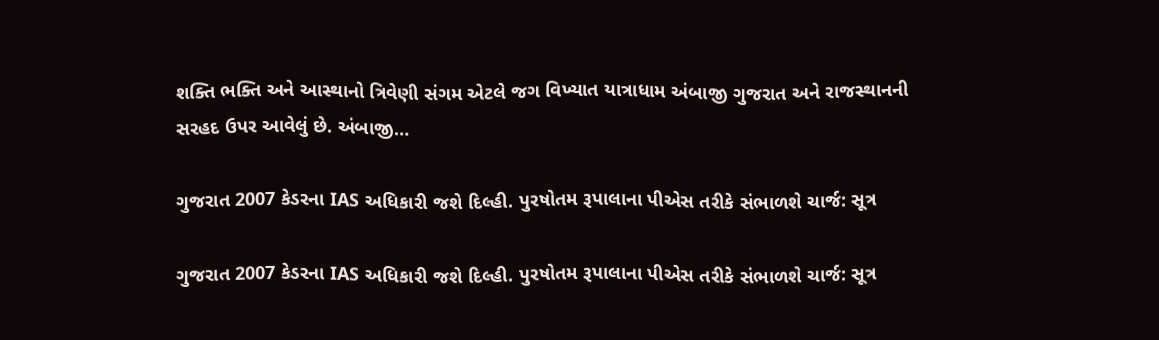શક્તિ ભક્તિ અને આસ્થાનો ત્રિવેણી સંગમ એટલે જગ વિખ્યાત યાત્રાધામ અંબાજી ગુજરાત અને રાજસ્થાનની સરહદ ઉપર આવેલું છે. અંબાજી…

ગુજરાત 2007 કેડરના IAS અધિકારી જશે દિલ્હી. પુરષોતમ રૂપાલાના પીએસ તરીકે સંભાળશે ચાર્જ: સૂત્ર

ગુજરાત 2007 કેડરના IAS અધિકારી જશે દિલ્હી. પુરષોતમ રૂપાલાના પીએસ તરીકે સંભાળશે ચાર્જ: સૂત્ર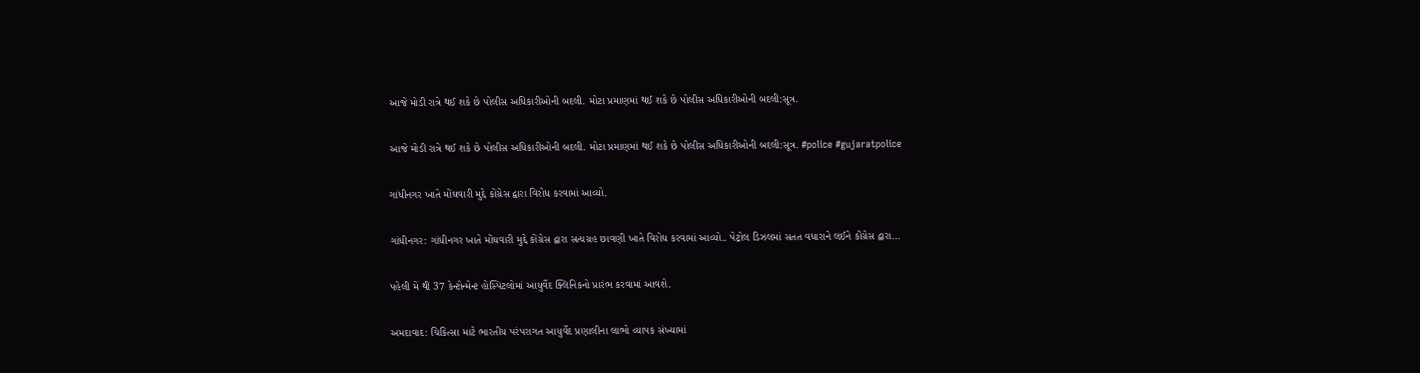આજે મોડી રાત્રે થઈ શકે છે પોલીસ અધિકારીઓની બદલી. મોટા પ્રમાણમાં થઈ શકે છે પોલીસ અધિકારીઓની બદલી:સૂત્ર.

આજે મોડી રાત્રે થઈ શકે છે પોલીસ અધિકારીઓની બદલી. મોટા પ્રમાણમાં થઈ શકે છે પોલીસ અધિકારીઓની બદલી:સૂત્ર. #police #gujaratpolice

ગાંધીનગર ખાતે મોંઘવારી મુદ્દે કોંગ્રેસ દ્વારા વિરોધ કરવામાં આવ્યો.

ગાંધીનગર: ગાંધીનગર ખાતે મોંઘવારી મુદ્દે કોંગ્રેસ દ્વારા સત્યગ્રહ છાવણી ખાતે વિરોધ કરવામાં આવ્યો.. પેટ્રોલ ડિઝલમાં સતત વધારાને લઈને કોંગ્રેસ દ્વારા…

પહેલી મેં થી 37 કેન્ટોન્મેન્ટ હોસ્પિટલોમાં આયુર્વેદ ક્લિનિકનો પ્રારંભ કરવામાં આવશે.

અમદાવાદ: ચિકિત્સા માટે ભારતીય પરંપરાગત આયુર્વેદ પ્રણાલીના લાભો વ્યાપક સંખ્યામાં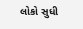લોકો સુધી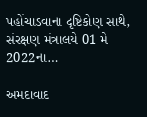પહોંચાડવાના દૃષ્ટિકોણ સાથે, સંરક્ષણ મંત્રાલયે 01 મે 2022ના…

અમદાવાદ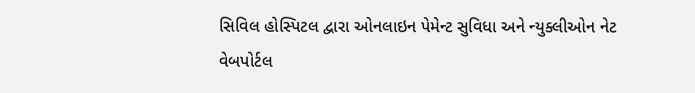સિવિલ હોસ્પિટલ દ્વારા ઓનલાઇન પેમેન્ટ સુવિધા અને ન્યુક્લીઓન નેટ વેબપોર્ટલ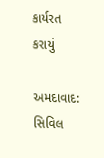કાર્યરત કરાયું

અમદાવાદ: સિવિલ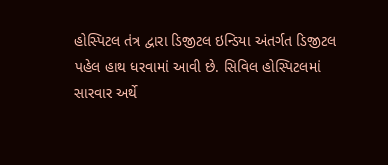હોસ્પિટલ તંત્ર દ્વારા ડિજીટલ ઇન્ડિયા અંતર્ગત ડિજીટલ પહેલ હાથ ધરવામાં આવી છે. સિવિલ હોસ્પિટલમાં સારવાર અર્થે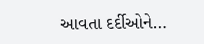આવતા દર્દીઓને…